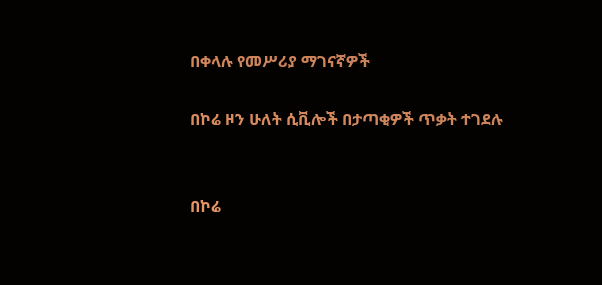በቀላሉ የመሥሪያ ማገናኛዎች

በኮሬ ዞን ሁለት ሲቪሎች በታጣቂዎች ጥቃት ተገደሉ


በኮሬ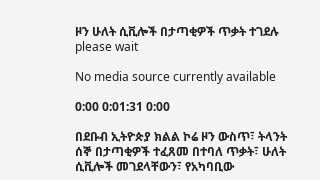ዞን ሁለት ሲቪሎች በታጣቂዎች ጥቃት ተገደሉ
please wait

No media source currently available

0:00 0:01:31 0:00

በደቡብ ኢትዮጵያ ክልል ኮሬ ዞን ውስጥ፣ ትላንት ሰኞ በታጣቂዎች ተፈጸመ በተባለ ጥቃት፣ ሁለት ሲቪሎች መገደላቸውን፣ የአካባቢው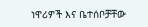ነዋሪዎች እና ቤተሰቦቻቸው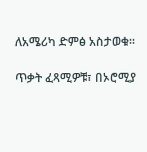ለአሜሪካ ድምፅ አስታወቁ።

ጥቃት ፈጻሚዎቹ፣ በኦሮሚያ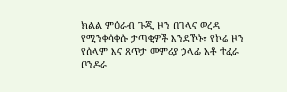ክልል ምዕራብ ጉጂ ዞን በገላና ወረዳ የሚንቀሳቀሱ ታጣቂዎች እንደኾኑ፣ የኮሬ ዞን የሰላም እና ጸጥታ መምሪያ ኃላፊ አቶ ተፈራ ቦንዶራ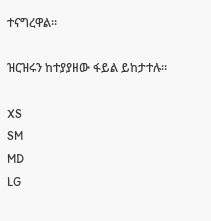ተናግረዋል።

ዝርዝሩን ከተያያዘው ፋይል ይከታተሉ።

XS
SM
MD
LG